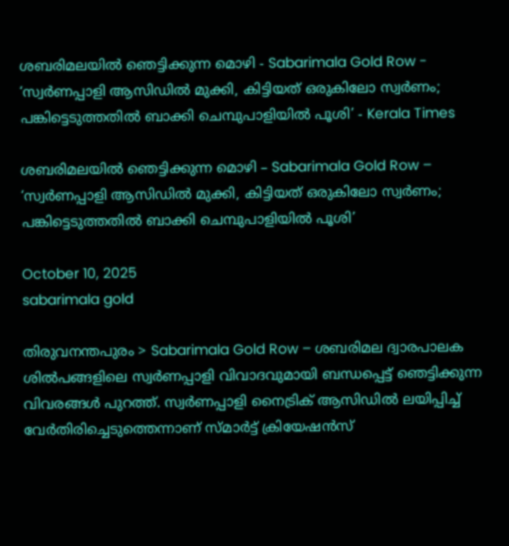ശബരിമലയിൽ ഞെട്ടിക്കുന്ന മൊഴി - Sabarimala Gold Row - ‘സ്വര്‍ണപ്പാളി ആസിഡില്‍ മുക്കി, കിട്ടിയത് ഒരുകിലോ സ്വര്‍ണം; പങ്കിട്ടെടുത്തതിൽ ബാക്കി ചെമ്പുപാളിയിൽ പൂശി’ - Kerala Times

ശബരിമലയിൽ ഞെട്ടിക്കുന്ന മൊഴി – Sabarimala Gold Row – ‘സ്വര്‍ണപ്പാളി ആസിഡില്‍ മുക്കി, കിട്ടിയത് ഒരുകിലോ സ്വര്‍ണം; പങ്കിട്ടെടുത്തതിൽ ബാക്കി ചെമ്പുപാളിയിൽ പൂശി’

October 10, 2025
sabarimala gold

തിരുവനന്തപുരം > Sabarimala Gold Row – ശബരിമല ദ്വാരപാലക ശില്‍പങ്ങളിലെ സ്വര്‍ണപ്പാളി വിവാദവുമായി ബന്ധപ്പെട്ട് ഞെട്ടിക്കുന്ന വിവരങ്ങള്‍ പുറത്ത്. സ്വർണപ്പാളി നൈട്രിക് ആസിഡിൽ ലയിപ്പിച്ച് വേർതിരിച്ചെടുത്തെന്നാണ് സ്മാര്‍ട്ട് ക്രിയേഷന്‍സ്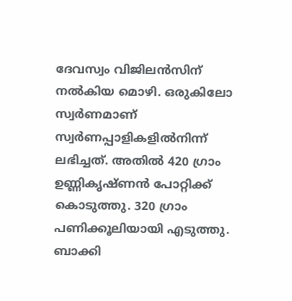ദേവസ്വം വിജിലന്‍സിന് നല്‍കിയ മൊഴി. ഒരുകിലോ സ്വര്‍ണമാണ് സ്വര്‍ണപ്പാളികളില്‍നിന്ന് ലഭിച്ചത്. അതില്‍ 420 ഗ്രാം ഉണ്ണികൃഷ്ണന്‍ പോറ്റിക്ക് കൊടുത്തു. 320 ഗ്രാം പണിക്കൂലിയായി എടുത്തു. ബാക്കി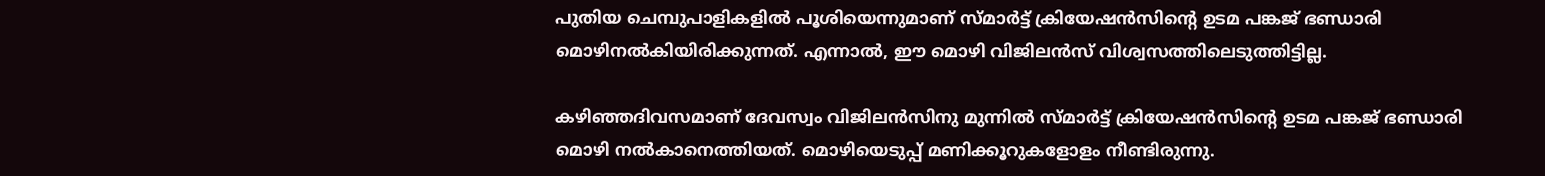പുതിയ ചെമ്പുപാളികളില്‍ പൂശിയെന്നുമാണ് സ്മാര്‍ട്ട് ക്രിയേഷന്‍സിന്റെ ഉടമ പങ്കജ് ഭണ്ഡാരി മൊഴിനല്‍കിയിരിക്കുന്നത്. എന്നാല്‍, ഈ മൊഴി വിജിലന്‍സ് വിശ്വസത്തിലെടുത്തിട്ടില്ല.

കഴിഞ്ഞദിവസമാണ് ദേവസ്വം വിജിലന്‍സിനു മുന്നില്‍ സ്മാര്‍ട്ട് ക്രിയേഷന്‍സിന്റെ ഉടമ പങ്കജ് ഭണ്ഡാരി മൊഴി നല്‍കാനെത്തിയത്. മൊഴിയെടുപ്പ് മണിക്കൂറുകളോളം നീണ്ടിരുന്നു.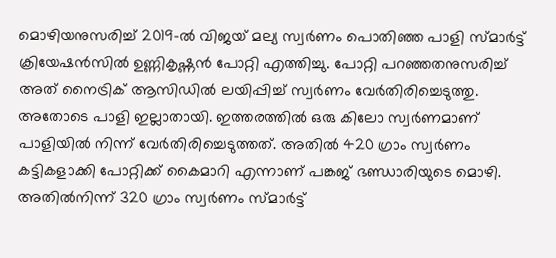മൊഴിയനുസരിച്ച് 2019-ല്‍ വിജയ് മല്യ സ്വര്‍ണം പൊതിഞ്ഞ പാളി സ്മാര്‍ട്ട് ക്രിയേഷന്‍സില്‍ ഉണ്ണികൃഷ്ണന്‍ പോറ്റി എത്തിച്ചു. പോറ്റി പറഞ്ഞതനുസരിച്ച് അത് നൈട്രിക് ആസിഡില്‍ ലയിപ്പിച്ച് സ്വര്‍ണം വേര്‍തിരിച്ചെടുത്തു. അതോടെ പാളി ഇല്ലാതായി. ഇത്തരത്തില്‍ ഒരു കിലോ സ്വര്‍ണമാണ് പാളിയില്‍ നിന്ന് വേര്‍തിരിച്ചെടുത്തത്. അതില്‍ 420 ഗ്രാം സ്വര്‍ണം കട്ടികളാക്കി പോറ്റിക്ക് കൈമാറി എന്നാണ് പങ്കജ് ഭണ്ഡാരിയുടെ മൊഴി. അതില്‍നിന്ന് 320 ഗ്രാം സ്വര്‍ണം സ്മാര്‍ട്ട്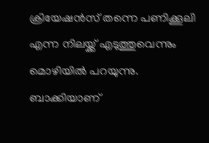ക്രിയേഷന്‍സ് തന്നെ പണിക്കൂലി എന്ന നിലയ്ക്ക് എടുത്തുവെന്നും മൊഴിയില്‍ പറയുന്നു. ബാക്കിയാണ്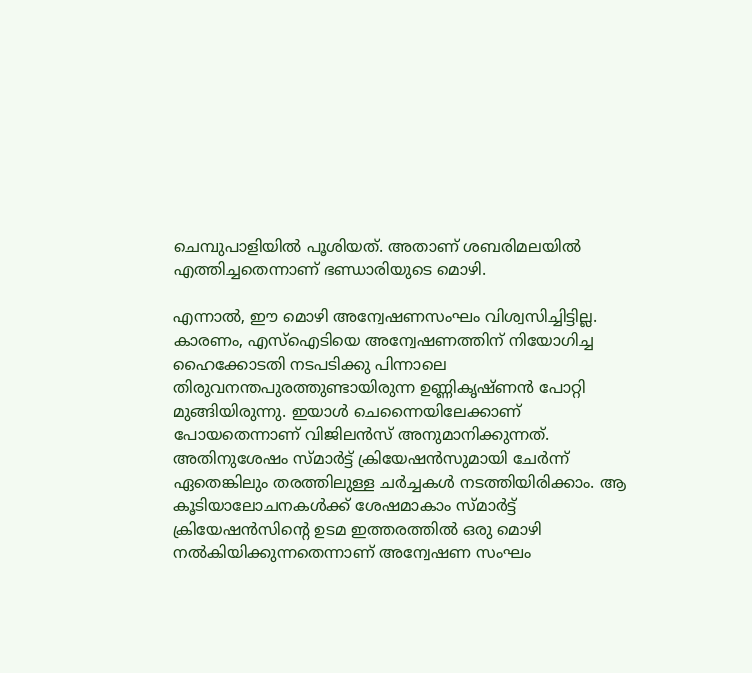ചെമ്പുപാളിയില്‍ പൂശിയത്. അതാണ് ശബരിമലയില്‍ എത്തിച്ചതെന്നാണ് ഭണ്ഡാരിയുടെ മൊഴി.

എന്നാല്‍, ഈ മൊഴി അന്വേഷണസംഘം വിശ്വസിച്ചിട്ടില്ല. കാരണം, എസ്‌ഐടിയെ അന്വേഷണത്തിന് നിയോഗിച്ച ഹൈക്കോടതി നടപടിക്കു പിന്നാലെ തിരുവനന്തപുരത്തുണ്ടായിരുന്ന ഉണ്ണികൃഷ്ണന്‍ പോറ്റി മുങ്ങിയിരുന്നു. ഇയാള്‍ ചെന്നൈയിലേക്കാണ് പോയതെന്നാണ് വിജിലന്‍സ് അനുമാനിക്കുന്നത്. അതിനുശേഷം സ്മാര്‍ട്ട് ക്രിയേഷന്‍സുമായി ചേര്‍ന്ന് ഏതെങ്കിലും തരത്തിലുള്ള ചര്‍ച്ചകള്‍ നടത്തിയിരിക്കാം. ആ കൂടിയാലോചനകള്‍ക്ക് ശേഷമാകാം സ്മാര്‍ട്ട് ക്രിയേഷന്‍സിന്റെ ഉടമ ഇത്തരത്തില്‍ ഒരു മൊഴി നല്‍കിയിക്കുന്നതെന്നാണ് അന്വേഷണ സംഘം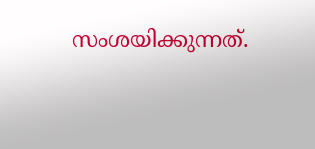സംശയിക്കുന്നത്.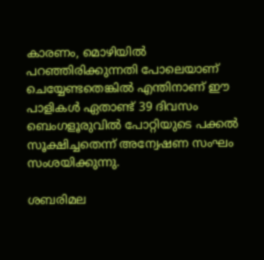കാരണം, മൊഴിയില്‍ പറഞ്ഞിരിക്കുന്നതി പോലെയാണ് ചെയ്യേണ്ടതെങ്കില്‍ എന്തിനാണ് ഈ പാളികള്‍ ഏതാണ്ട് 39 ദിവസം ബെംഗളൂരുവില്‍ പോറ്റിയുടെ പക്കല്‍ സൂക്ഷിച്ചതെന്ന് അന്വേഷണ സംഘം സംശയിക്കുന്നു.

ശബരിമല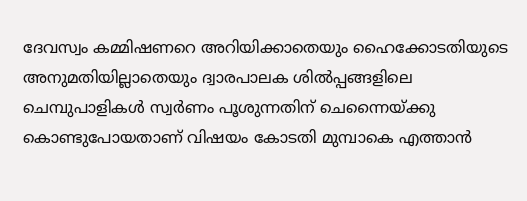ദേവസ്വം കമ്മിഷണറെ അറിയിക്കാതെയും ഹൈക്കോടതിയുടെ അനുമതിയില്ലാതെയും ദ്വാരപാലക ശില്‍പ്പങ്ങളിലെ ചെമ്പുപാളികള്‍ സ്വര്‍ണം പൂശുന്നതിന് ചെന്നൈയ്ക്കു കൊണ്ടുപോയതാണ് വിഷയം കോടതി മുമ്പാകെ എത്താന്‍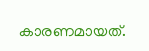കാരണമായത്.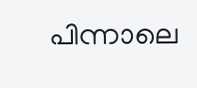പിന്നാലെ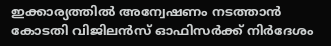ഇക്കാര്യത്തില്‍ അന്വേഷണം നടത്താന്‍ കോടതി വിജിലന്‍സ് ഓഫിസര്‍ക്ക് നിര്‍ദേശം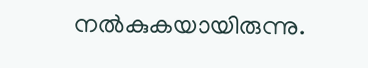നല്‍കുകയായിരുന്നു.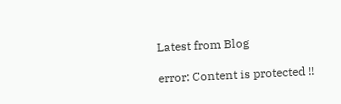Latest from Blog

error: Content is protected !!